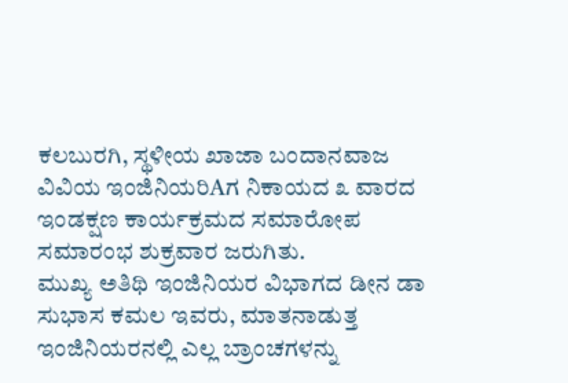ಕಲಬುರಗಿ, ಸ್ಥಳೀಯ ಖಾಜಾ ಬಂದಾನವಾಜ ವಿವಿಯ ಇಂಜಿನಿಯರಿAಗ ನಿಕಾಯದ ೩ ವಾರದ ಇಂಡಕ್ಷಣ ಕಾರ್ಯಕ್ರಮದ ಸಮಾರೋಪ ಸಮಾರಂಭ ಶುಕ್ರವಾರ ಜರುಗಿತು.
ಮುಖ್ಯ ಅತಿಥಿ ಇಂಜಿನಿಯರ ವಿಭಾಗದ ಡೀನ ಡಾ ಸುಭಾಸ ಕಮಲ ಇವರು, ಮಾತನಾಡುತ್ತ ಇಂಜಿನಿಯರನಲ್ಲಿ ಎಲ್ಲ ಬ್ರಾಂಚಗಳನ್ನು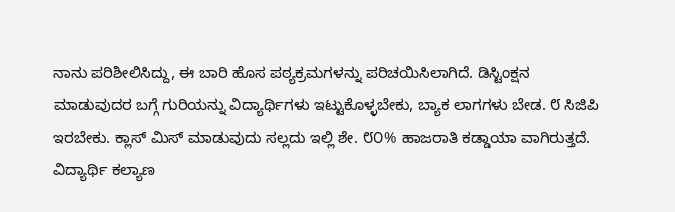ನಾನು ಪರಿಶೀಲಿಸಿದ್ದು, ಈ ಬಾರಿ ಹೊಸ ಪಠ್ಯಕ್ರಮಗಳನ್ನು ಪರಿಚಯಿಸಿಲಾಗಿದೆ. ಡಿಸ್ಟಿಂಕ್ಷನ ಮಾಡುವುದರ ಬಗ್ಗೆ ಗುರಿಯನ್ನು ವಿದ್ಯಾರ್ಥಿಗಳು ಇಟ್ಟುಕೊಳ್ಳಬೇಕು, ಬ್ಯಾಕ ಲಾಗಗಳು ಬೇಡ. ೮ ಸಿಜಿಪಿ ಇರಬೇಕು. ಕ್ಲಾಸ್ ಮಿಸ್ ಮಾಡುವುದು ಸಲ್ಲದು ಇಲ್ಲಿ ಶೇ. ೮೦% ಹಾಜರಾತಿ ಕಡ್ಡಾಯಾ ವಾಗಿರುತ್ತದೆ.
ವಿದ್ಯಾರ್ಥಿ ಕಲ್ಯಾಣ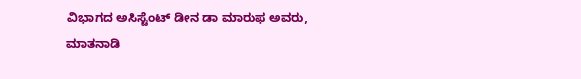ವಿಭಾಗದ ಅಸಿಸ್ಟೆಂಟ್ ಡೀನ ಡಾ ಮಾರುಫ ಅವರು, ಮಾತನಾಡಿ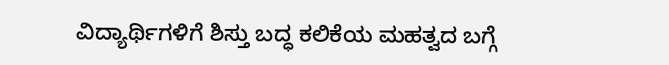ವಿದ್ಯಾರ್ಥಿಗಳಿಗೆ ಶಿಸ್ತು ಬದ್ಧ ಕಲಿಕೆಯ ಮಹತ್ವದ ಬಗ್ಗೆ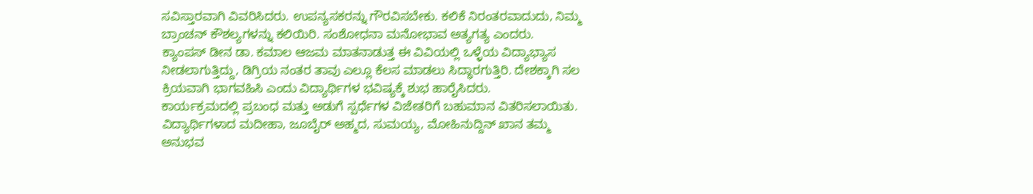ಸವಿಸ್ತಾರವಾಗಿ ವಿವರಿಸಿದರು. ಉಪನ್ಯಸಕರನ್ನು ಗೌರವಿಸಬೇಕು. ಕಲಿಕೆ ನಿರಂತರವಾದುದು, ನಿಮ್ಮ ಬ್ರಾಂಚನ್ ಕೌಶಲ್ಯಗಳನ್ನು ಕಲಿಯಿರಿ. ಸಂಶೋಧನಾ ಮನೋಭಾವ ಅತ್ಯಗತ್ಯ ಎಂದರು.
ಕ್ಯಾಂಪಸ್ ಡೀನ ಡಾ. ಕಮಾಲ ಆಜಮ ಮಾತನಾಡುತ್ತ ಈ ವಿವಿಯಲ್ಲಿ ಒಳ್ಳೆಯ ವಿದ್ಯಾಭ್ಯಾಸ ನೀಡಲಾಗುತ್ತಿದ್ದು, ಡಿಗ್ರಿಯ ನಂತರ ತಾವು ಎಲ್ಲೂ ಕೆಲಸ ಮಾಡಲು ಸಿದ್ಧಾರಗುತ್ತಿರಿ. ದೇಶಕ್ಕಾಗಿ ಸಲ ಕ್ರಿಯವಾಗಿ ಭಾಗವಹಿಸಿ ಎಂದು ವಿದ್ಯಾರ್ಥಿಗಳ ಭವಿಷ್ಯಕ್ಕೆ ಶುಭ ಹಾರೈಸಿದರು.
ಕಾರ್ಯಕ್ರಮದಲ್ಲಿ ಪ್ರಬಂಧ ಮತ್ತು ಅಡುಗೆ ಸ್ಪರ್ಧೆಗಳ ವಿಜೇತರಿಗೆ ಬಹುಮಾನ ವಿತರಿಸಲಾಯಿತು. ವಿದ್ಯಾರ್ಥಿಗಳಾದ ಮದೀಹಾ, ಜೂಬೈರ್ ಅಹ್ಮದ, ಸುಮಯ್ಯ, ಮೋಹಿನುದ್ದಿನ್ ಖಾನ ತಮ್ಮ ಅನುಭವ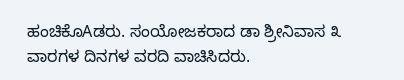ಹಂಚಿಕೊAಡರು. ಸಂಯೋಜಕರಾದ ಡಾ ಶ್ರೀನಿವಾಸ ೩ ವಾರಗಳ ದಿನಗಳ ವರದಿ ವಾಚಿಸಿದರು.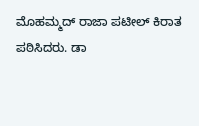ಮೊಹಮ್ಮದ್ ರಾಜಾ ಪಟೀಲ್ ಕಿರಾತ ಪಠಿಸಿದರು. ಡಾ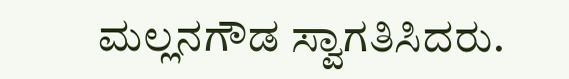ಮಲ್ಲನಗೌಡ ಸ್ವಾಗತಿಸಿದರು.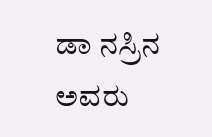ಡಾ ನಸ್ರಿನ ಅವರು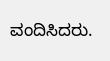ವಂದಿಸಿದರು.